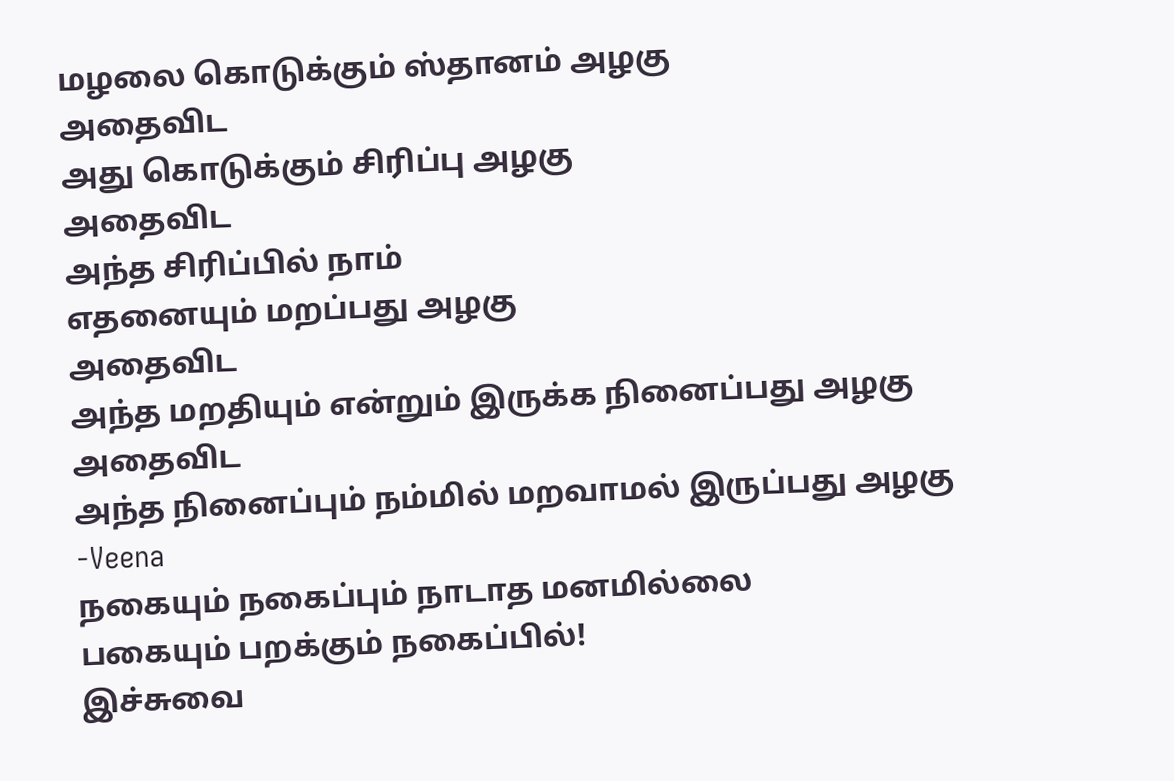மழலை கொடுக்கும் ஸ்தானம் அழகு
அதைவிட
அது கொடுக்கும் சிரிப்பு அழகு
அதைவிட
அந்த சிரிப்பில் நாம்
எதனையும் மறப்பது அழகு
அதைவிட
அந்த மறதியும் என்றும் இருக்க நினைப்பது அழகு
அதைவிட
அந்த நினைப்பும் நம்மில் மறவாமல் இருப்பது அழகு
-Veena
நகையும் நகைப்பும் நாடாத மனமில்லை
பகையும் பறக்கும் நகைப்பில்!
இச்சுவை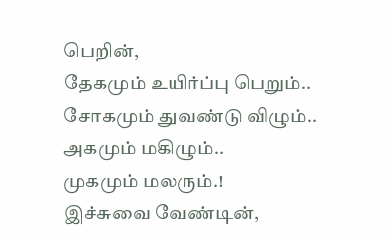பெறின்,
தேகமும் உயிர்ப்பு பெறும்..
சோகமும் துவண்டு விழும்..
அகமும் மகிழும்..
முகமும் மலரும்.!
இச்சுவை வேண்டின்,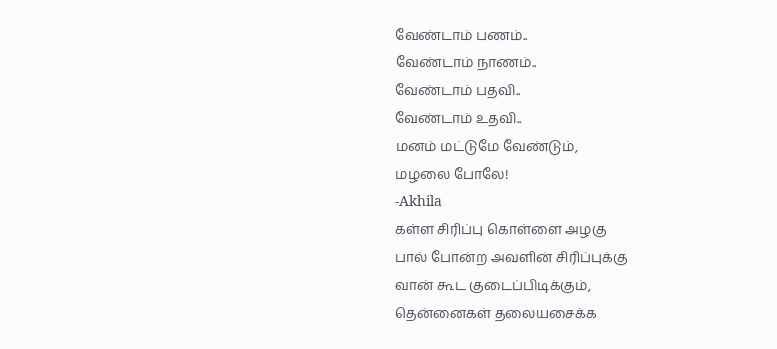வேண்டாம் பணம்..
வேண்டாம் நாணம்..
வேண்டாம் பதவி..
வேண்டாம் உதவி..
மனம் மட்டுமே வேண்டும்,
மழலை போலே!
-Akhila
கள்ள சிரிப்பு கொள்ளை அழகு
பால் போன்ற அவளின் சிரிப்புக்கு
வான் கூட குடைப்பிடிக்கும்,
தென்னைகள் தலையசைக்க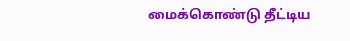மைக்கொண்டு தீட்டிய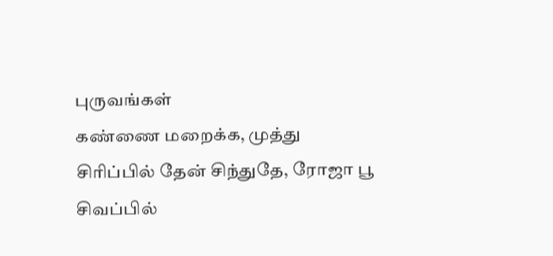புருவங்கள்
கண்ணை மறைக்க, முத்து
சிரிப்பில் தேன் சிந்துதே, ரோஜா பூ
சிவப்பில்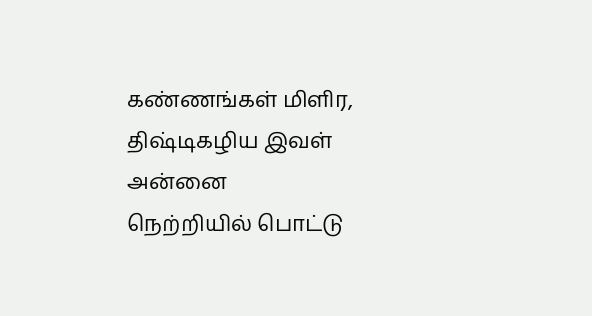கண்ணங்கள் மிளிர,
திஷ்டிகழிய இவள் அன்னை
நெற்றியில் பொட்டு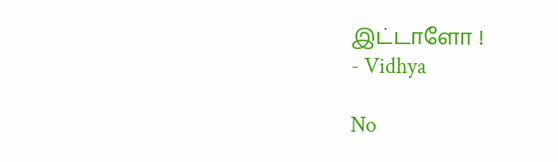இட்டாளோ !
- Vidhya

No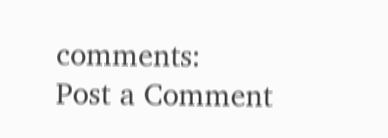comments:
Post a Comment